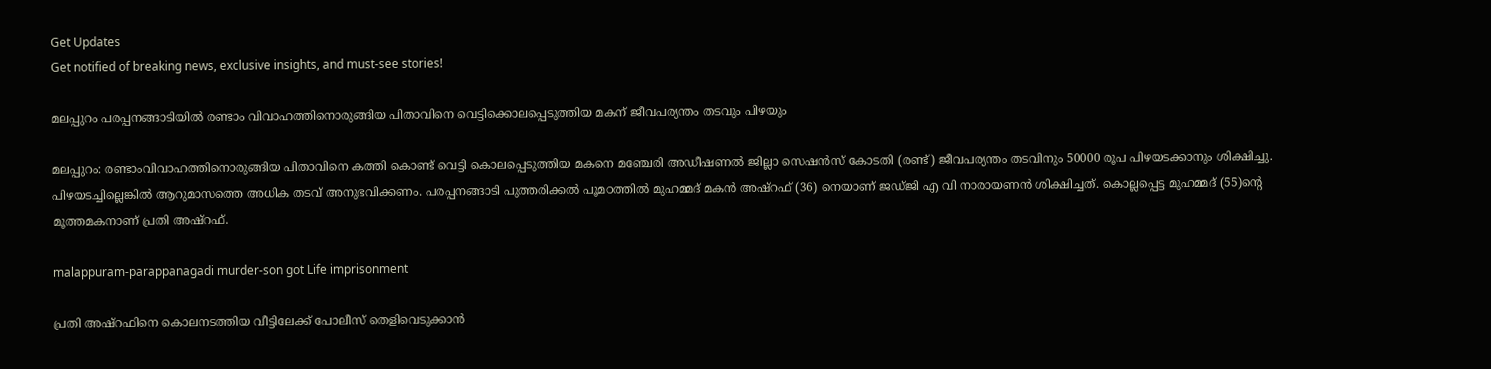Get Updates
Get notified of breaking news, exclusive insights, and must-see stories!

മലപ്പുറം പരപ്പനങ്ങാടിയില്‍ രണ്ടാം വിവാഹത്തിനൊരുങ്ങിയ പിതാവിനെ വെട്ടിക്കൊലപ്പെടുത്തിയ മകന് ജീവപര്യന്തം തടവും പിഴയും

മലപ്പുറം: രണ്ടാംവിവാഹത്തിനൊരുങ്ങിയ പിതാവിനെ കത്തി കൊണ്ട് വെട്ടി കൊലപ്പെടുത്തിയ മകനെ മഞ്ചേരി അഡീഷണല്‍ ജില്ലാ സെഷന്‍സ് കോടതി (രണ്ട്) ജീവപര്യന്തം തടവിനും 50000 രൂപ പിഴയടക്കാനും ശിക്ഷിച്ചു. പിഴയടച്ചില്ലെങ്കില്‍ ആറുമാസത്തെ അധിക തടവ് അനുഭവിക്കണം. പരപ്പനങ്ങാടി പുത്തരിക്കല്‍ പൂമഠത്തില്‍ മുഹമ്മദ് മകന്‍ അഷ്‌റഫ് (36) നെയാണ് ജഡ്ജി എ വി നാരായണന്‍ ശിക്ഷിച്ചത്. കൊല്ലപ്പെട്ട മുഹമ്മദ് (55)ന്റെ മൂത്തമകനാണ് പ്രതി അഷ്‌റഫ്.

malappuram-parappanagadi murder-son got Life imprisonment

പ്രതി അഷ്‌റഫിനെ കൊലനടത്തിയ വീട്ടിലേക്ക് പോലീസ് തെളിവെടുക്കാന്‍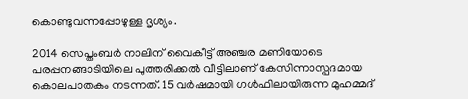കൊണ്ടുവന്നപ്പോഴുള്ള ദൃശ്യം.

2014 സെപ്തംബര്‍ നാലിന് വൈകീട്ട് അഞ്ചര മണിയോടെ പരപ്പനങ്ങാടിയിലെ പുത്തരിക്കല്‍ വീട്ടിലാണ് കേസിന്നാസ്പദമായ കൊലപാതകം നടന്നത്. 15 വര്‍ഷമായി ഗള്‍ഫിലായിരുന്ന മുഹമ്മദ്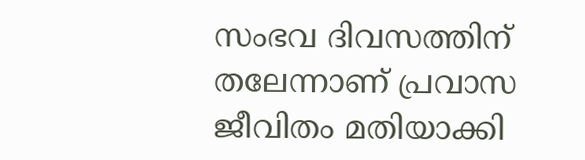സംഭവ ദിവസത്തിന് തലേന്നാണ് പ്രവാസ ജീവിതം മതിയാക്കി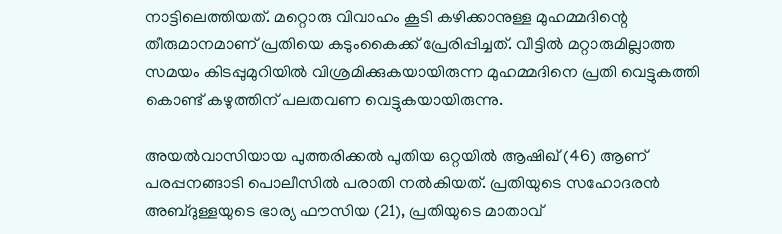നാട്ടിലെത്തിയത്. മറ്റൊരു വിവാഹം കൂടി കഴിക്കാനുള്ള മുഹമ്മദിന്റെ തീരുമാനമാണ് പ്രതിയെ കടുംകൈക്ക് പ്രേരിപ്പിച്ചത്. വീട്ടില്‍ മറ്റാരുമില്ലാത്ത സമയം കിടപ്പുമുറിയില്‍ വിശ്രമിക്കുകയായിരുന്ന മുഹമ്മദിനെ പ്രതി വെട്ടുകത്തി കൊണ്ട് കഴുത്തിന് പലതവണ വെട്ടുകയായിരുന്നു.

അയല്‍വാസിയായ പുത്തരിക്കല്‍ പുതിയ ഒറ്റയില്‍ ആഷിഖ് (46) ആണ് പരപ്പനങ്ങാടി പൊലീസില്‍ പരാതി നല്‍കിയത്. പ്രതിയുടെ സഹോദരന്‍ അബ്ദുള്ളയുടെ ഭാര്യ ഫൗസിയ (21), പ്രതിയുടെ മാതാവ്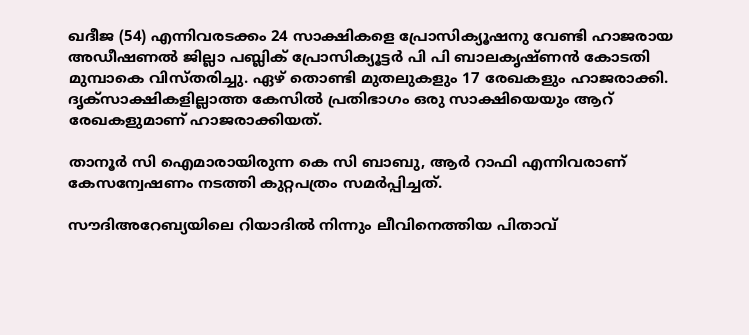ഖദീജ (54) എന്നിവരടക്കം 24 സാക്ഷികളെ പ്രോസിക്യൂഷനു വേണ്ടി ഹാജരായ അഡീഷണല്‍ ജില്ലാ പബ്ലിക് പ്രോസിക്യൂട്ടര്‍ പി പി ബാലകൃഷ്ണന്‍ കോടതി മുമ്പാകെ വിസ്തരിച്ചു. ഏഴ് തൊണ്ടി മുതലുകളും 17 രേഖകളും ഹാജരാക്കി. ദൃക്‌സാക്ഷികളില്ലാത്ത കേസില്‍ പ്രതിഭാഗം ഒരു സാക്ഷിയെയും ആറ് രേഖകളുമാണ് ഹാജരാക്കിയത്.

താനൂര്‍ സി ഐമാരായിരുന്ന കെ സി ബാബു, ആര്‍ റാഫി എന്നിവരാണ് കേസന്വേഷണം നടത്തി കുറ്റപത്രം സമര്‍പ്പിച്ചത്.

സൗദിഅറേബ്യയിലെ റിയാദില്‍ നിന്നും ലീവിനെത്തിയ പിതാവ്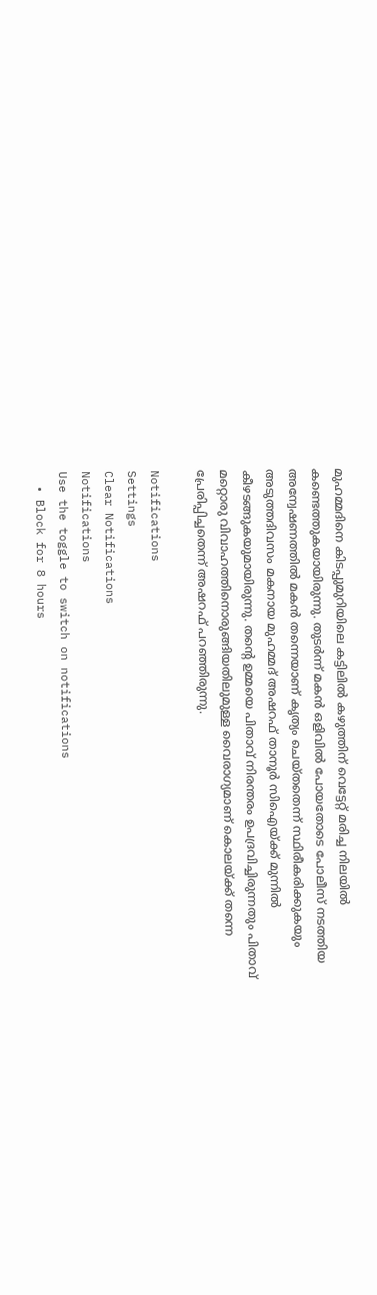മുഹമ്മദിനെ കിടപ്പുമുറിയിലെ കട്ടിലില്‍ കഴുത്തിന് വെട്ടേറ്റ് മരിച്ച നിലയില്‍ കണ്ടെത്തുകയായിരുന്നു. തുടര്‍ന്ന് മകന്‍ ഒളിവില്‍ പോയതോടെ പോലീസ് നടത്തിയ അന്വേഷണത്തില്‍ മകന്‍ തന്നെയാണ് കൃത്യം ചെയ്തതെന്ന് സ്ഥിരീകരിക്കുകയും അടുത്തദിവസം മകനായ മുഹമ്മദ് അഷറഫ് താനൂര്‍ സിഐയ്ക്ക് മുന്നില്‍ കീഴടങ്ങുകയുമായിരുന്നു. തന്റെ ഉമ്മയെ പിതാവ് നിരന്തരം ഉപദ്രവിച്ചിരുന്നതും പിതാവ് മറ്റൊരു വിവാഹത്തിനൊരുങ്ങിയതിലുമുള്ള വൈരാഗ്യമാണ് കൊലയ്ക്ക് തന്നെ പ്രേരിപ്പിച്ചതെന്ന് അഷറഫ് പറഞ്ഞിരുന്നു.

Notifications
Settings
Clear Notifications
Notifications
Use the toggle to switch on notifications
  • Block for 8 hours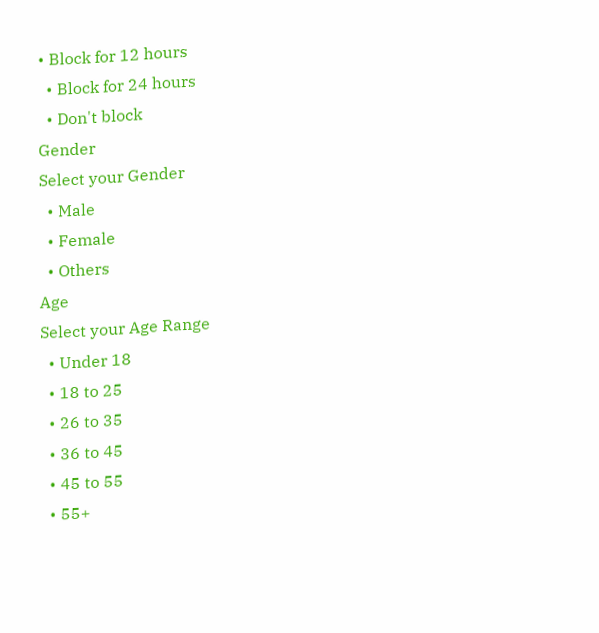• Block for 12 hours
  • Block for 24 hours
  • Don't block
Gender
Select your Gender
  • Male
  • Female
  • Others
Age
Select your Age Range
  • Under 18
  • 18 to 25
  • 26 to 35
  • 36 to 45
  • 45 to 55
  • 55+